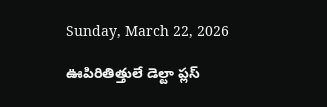Sunday, March 22, 2026

ఊపిరితిత్తులే డెల్టా ప్లస్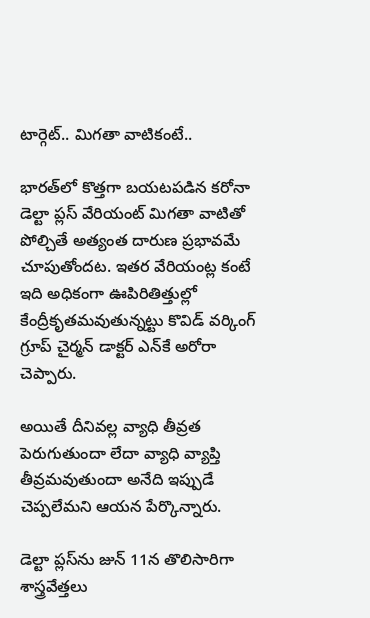టార్గెట్.. మిగతా వాటికంటే..

భారత్‌లో కొత్తగా బయటపడిన కరోనా డెల్టా ప్లస్ వేరియంట్ మిగతా వాటితో పోల్చితే అత్యంత దారుణ ప్రభావమే చూపుతోందట. ఇతర వేరియంట్ల కంటే ఇది అధికంగా ఊపిరితిత్తుల్లో కేంద్రీకృతమవుతున్నట్టు కొవిడ్ వర్కింగ్ గ్రూప్ చైర్మన్ డాక్టర్ ఎన్‌కే అరోరా చెప్పారు.

అయితే దీనివల్ల వ్యాధి తీవ్రత పెరుగుతుందా లేదా వ్యాధి వ్యాప్తి తీవ్రమవుతుందా అనేది ఇప్పుడే చెప్పలేమని ఆయన పేర్కొన్నారు.

డెల్టా ప్లస్‌ను జున్ 11న తొలిసారిగా శాస్త్రవేత్తలు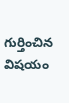గుర్తించిన విషయం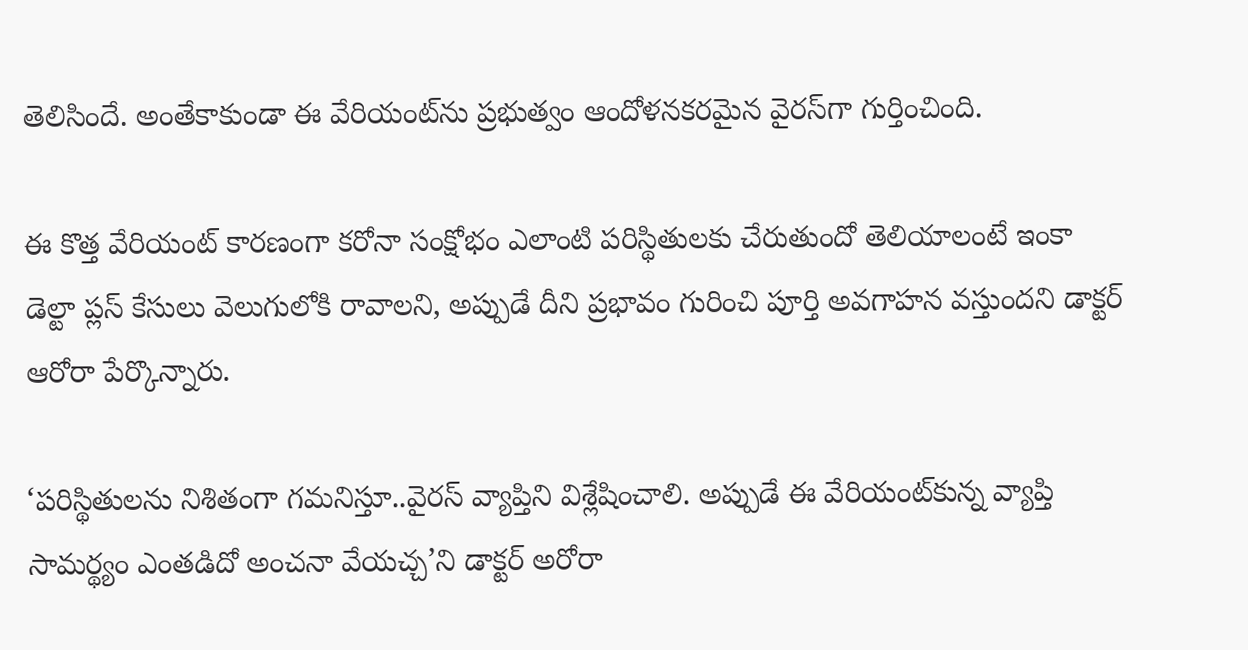తెలిసిందే. అంతేకాకుండా ఈ వేరియంట్‌ను ప్రభుత్వం ఆందోళనకరమైన వైరస్‌గా గుర్తించింది.

ఈ కొత్త వేరియంట్ కారణంగా కరోనా సంక్షోభం ఎలాంటి పరిస్థితులకు చేరుతుందో తెలియాలంటే ఇంకా డెల్టా ప్లస్ కేసులు వెలుగులోకి రావాలని, అప్పుడే దీని ప్రభావం గురించి పూర్తి అవగాహన వస్తుందని డాక్టర్ ఆరోరా పేర్కొన్నారు.

‘పరిస్థితులను నిశితంగా గమనిస్తూ..వైరస్ వ్యాప్తిని విశ్లేషించాలి. అప్పుడే ఈ వేరియంట్‌కున్న వ్యాప్తి సామర్థ్యం ఎంతడిదో అంచనా వేయచ్చ’ని డాక్టర్ అరోరా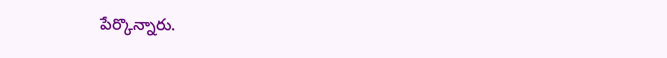పేర్కొన్నారు.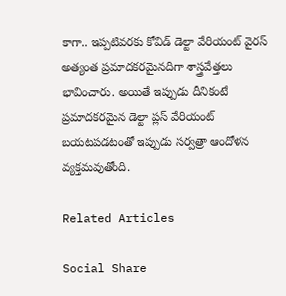కాగా.. ఇప్పటివరకు కోవిడ్ డెల్టా వేరియంట్ వైరస్ అత్యంత ప్రమాదకరమైనదిగా శాస్త్రవేత్తలు భావించారు. అయితే ఇప్పుడు దీనికంటే ప్రమాదకరమైన డెల్టా ప్లస్ వేరియంట్ బయటపడటంతో ఇప్పుడు సర్వత్రా ఆందోళన వ్యక్తమవుతోంది.

Related Articles

Social Share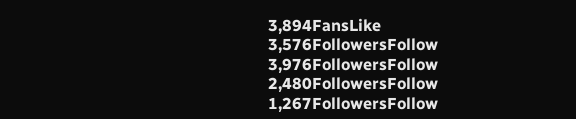3,894FansLike
3,576FollowersFollow
3,976FollowersFollow
2,480FollowersFollow
1,267FollowersFollow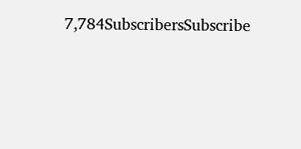7,784SubscribersSubscribe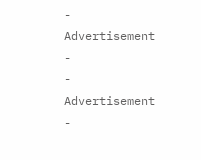- Advertisement -
- Advertisement -